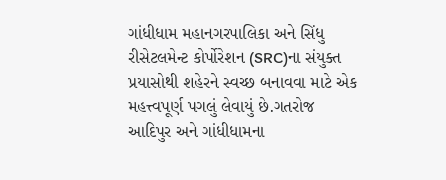ગાંધીધામ મહાનગરપાલિકા અને સિંધુ રીસેટલમેન્ટ કોર્પોરેશન (SRC)ના સંયુક્ત પ્રયાસોથી શહેરને સ્વચ્છ બનાવવા માટે એક મહત્ત્વપૂર્ણ પગલું લેવાયું છે.ગતરોજ આદિપુર અને ગાંધીધામના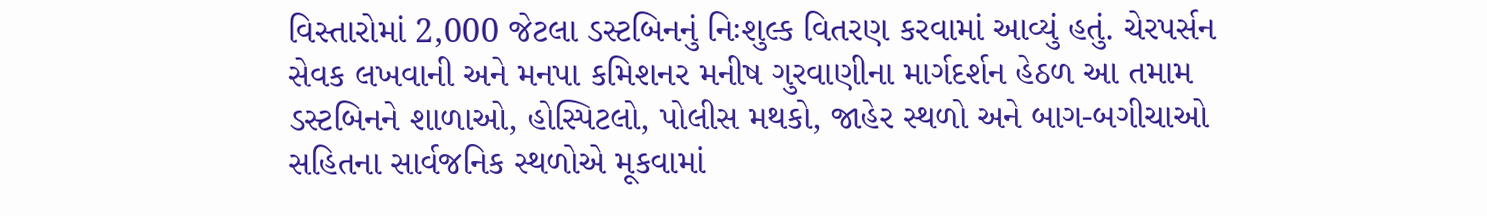વિસ્તારોમાં 2,000 જેટલા ડસ્ટબિનનું નિઃશુલ્ક વિતરણ કરવામાં આવ્યું હતું. ચેરપર્સન સેવક લખવાની અને મનપા કમિશનર મનીષ ગુરવાણીના માર્ગદર્શન હેઠળ આ તમામ ડસ્ટબિનને શાળાઓ, હોસ્પિટલો, પોલીસ મથકો, જાહેર સ્થળો અને બાગ-બગીચાઓ સહિતના સાર્વજનિક સ્થળોએ મૂકવામાં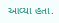આવ્યા હતા.